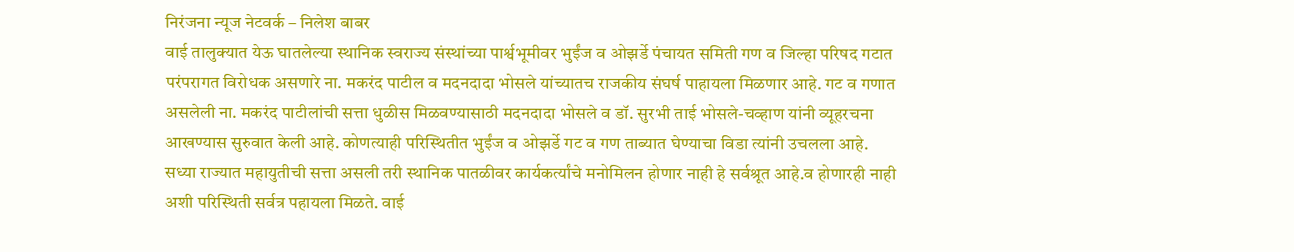निरंजना न्यूज नेटवर्क – निलेश बाबर
वाई तालुक्यात येऊ घातलेल्या स्थानिक स्वराज्य संस्थांच्या पार्श्वभूमीवर भुईंज व ओझर्डे पंचायत समिती गण व जिल्हा परिषद गटात परंपरागत विरोधक असणारे ना. मकरंद पाटील व मदनदादा भोसले यांच्यातच राजकीय संघर्ष पाहायला मिळणार आहे. गट व गणात असलेली ना. मकरंद पाटीलांची सत्ता धुळीस मिळवण्यासाठी मदनदादा भोसले व डॉ. सुरभी ताई भोसले-चव्हाण यांनी व्यूहरचना आखण्यास सुरुवात केली आहे. कोणत्याही परिस्थितीत भुईंज व ओझर्डे गट व गण ताब्यात घेण्याचा विडा त्यांनी उचलला आहे.
सध्या राज्यात महायुतीची सत्ता असली तरी स्थानिक पातळीवर कार्यकर्त्यांचे मनोमिलन होणार नाही हे सर्वश्रूत आहे.व होणारही नाही अशी परिस्थिती सर्वत्र पहायला मिळते. वाई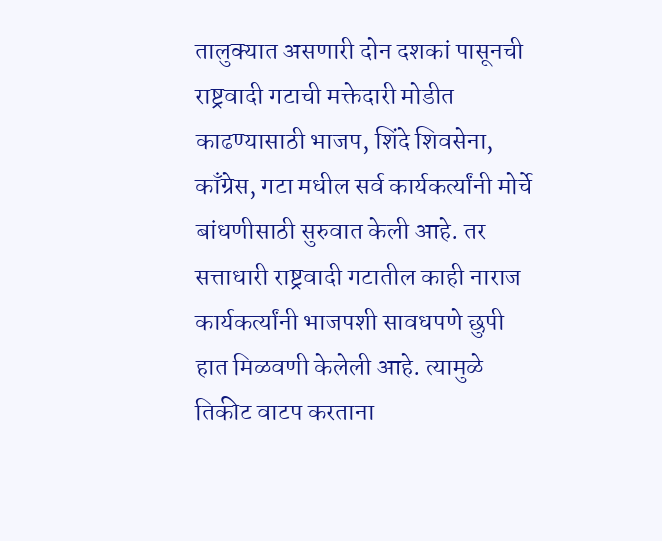तालुक्यात असणारी दोन दशकां पासूनची राष्ट्रवादी गटाची मक्तेदारी मोडीत काढण्यासाठी भाजप, शिंदे शिवसेना, काँग्रेस, गटा मधील सर्व कार्यकर्त्यांनी मोर्चे बांधणीसाठी सुरुवात केली आहे. तर सत्ताधारी राष्ट्रवादी गटातील काही नाराज कार्यकर्त्यांनी भाजपशी सावधपणे छुपी हात मिळवणी केलेली आहे. त्यामुळे तिकीट वाटप करताना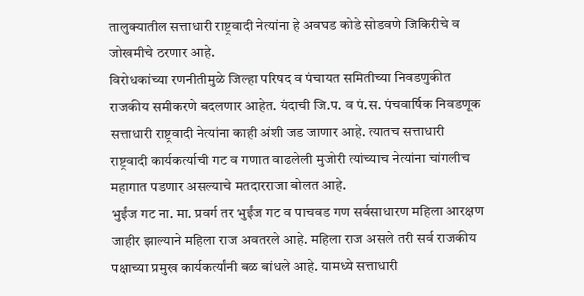तालुक्यातील सत्ताधारी राष्ट्रवादी नेत्यांना हे अवघड कोडे सोडवणे जिकिरीचे व जोखमीचे ठरणार आहे.
विरोधकांच्या रणनीतीमुळे जिल्हा परिषद व पंचायत समितीच्या निवडणुकीत राजकीय समीकरणे बदलणार आहेत. यंदाची जि.प. व पं.स. पंचवार्षिक निवडणूक सत्ताधारी राष्ट्रवादी नेत्यांना काही अंशी जड जाणार आहे. त्यातच सत्ताधारी राष्ट्रवादी कार्यकर्त्याची गट व गणात वाढलेली मुजोरी त्यांच्याच नेत्यांना चांगलीच महागात पडणार असल्याचे मतदारराजा बोलत आहे.
भुईंज गट ना. मा. प्रवर्ग तर भुईंज गट व पाचवड गण सर्वसाधारण महिला आरक्षण जाहीर झाल्याने महिला राज अवतरले आहे. महिला राज असले तरी सर्व राजकीय पक्षाच्या प्रमुख कार्यकर्त्यांनी बळ बांधले आहे. यामध्ये सत्ताधारी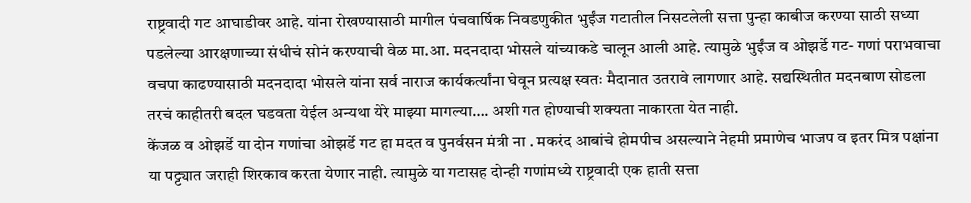राष्ट्रवादी गट आघाडीवर आहे. यांना रोखण्यासाठी मागील पंचवार्षिक निवडणुकीत भुईंज गटातील निसटलेली सत्ता पुन्हा काबीज करण्या साठी सध्या पडलेल्या आरक्षणाच्या संधीचं सोनं करण्याची वेळ मा.आ. मदनदादा भोसले यांच्याकडे चालून आली आहे. त्यामुळे भुईंज व ओझर्डे गट- गणां पराभवाचा वचपा काढण्यासाठी मदनदादा भोसले यांना सर्व नाराज कार्यकर्त्यांना घेवून प्रत्यक्ष स्वतः मैदानात उतरावे लागणार आहे. सद्यस्थितीत मदनबाण सोडला तरचं काहीतरी बदल घडवता येईल अन्यथा येरे माझ्या मागल्या…. अशी गत होण्याची शक्यता नाकारता येत नाही.
केंजळ व ओझर्डे या दोन गणांचा ओझर्डे गट हा मदत व पुनर्वसन मंत्री ना . मकरंद आबांचे होमपीच असल्याने नेहमी प्रमाणेच भाजप व इतर मित्र पक्षांना या पट्ट्यात जराही शिरकाव करता येणार नाही. त्यामुळे या गटासह दोन्ही गणांमध्ये राष्ट्रवादी एक हाती सत्ता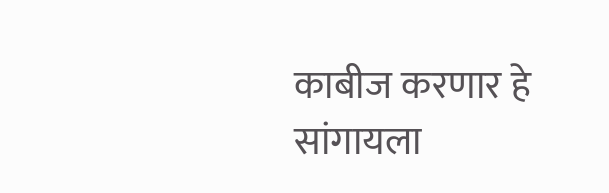काबीज करणार हे सांगायला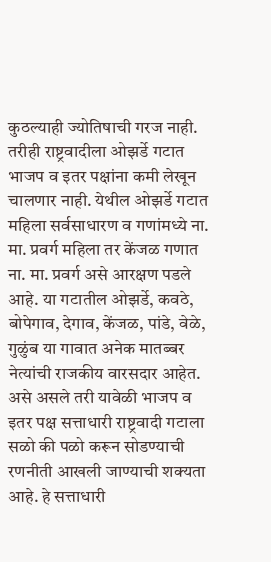कुठल्याही ज्योतिषाची गरज नाही. तरीही राष्ट्रवादीला ओझर्डे गटात भाजप व इतर पक्षांना कमी लेखून चालणार नाही. येथील ओझर्डे गटात महिला सर्वसाधारण व गणांमध्ये ना. मा. प्रवर्ग महिला तर केंजळ गणात ना. मा. प्रवर्ग असे आरक्षण पडले आहे. या गटातील ओझर्डे, कवठे, बोपेगाव, देगाव, केंजळ, पांडे, वेळे, गुळुंब या गावात अनेक मातब्बर नेत्यांची राजकीय वारसदार आहेत. असे असले तरी यावेळी भाजप व इतर पक्ष सत्ताधारी राष्ट्रवादी गटाला सळो की पळो करून सोडण्याची रणनीती आखली जाण्याची शक्यता आहे. हे सत्ताधारी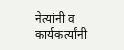नेत्यांनी व कार्यकर्त्यांनी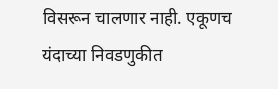विसरून चालणार नाही. एकूणच यंदाच्या निवडणुकीत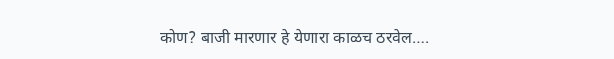कोण? बाजी मारणार हे येणारा काळच ठरवेल….